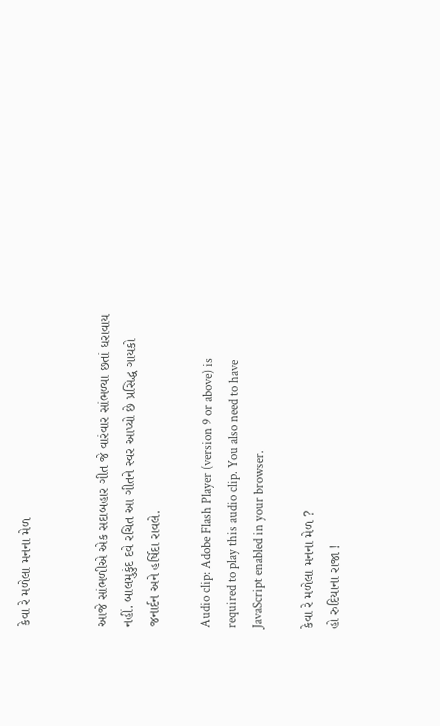કેવા રે મળેલા મનના મેળ


આજે સાંભળીએ એક સદાબહાર ગીત જે વારંવાર સાંભળ્યા છતાં ધરાવાય નહીં. બાલમુકુંદ દવે રચિત આ ગીતને સ્વર આપ્યો છે પ્રસિદ્ધ ગાયકો જનાર્દન અને હર્ષિદા રાવલે.

Audio clip: Adobe Flash Player (version 9 or above) is required to play this audio clip. You also need to have JavaScript enabled in your browser.

કેવા રે મળેલા મનના મેળ ?
હો રુદિયાના રાજા !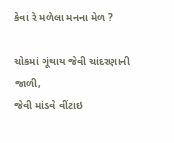કેવા રે મળેલા મનના મેળ ?

ચોકમાં ગૂંથાય જેવી ચાંદરણાની જાળી,
જેવી માંડવે વીંટાઇ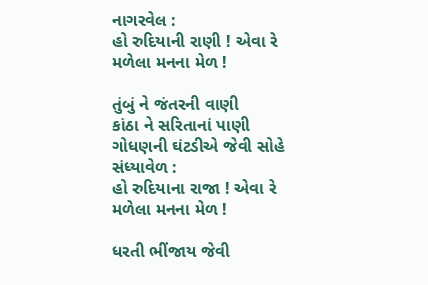નાગરવેલ :
હો રુદિયાની રાણી ! એવા રે મળેલા મનના મેળ !

તુંબું ને જંતરની વાણી
કાંઠા ને સરિતાનાં પાણી
ગોધણની ઘંટડીએ જેવી સોહે સંધ્યાવેળ :
હો રુદિયાના રાજા ! એવા રે મળેલા મનના મેળ !

ધરતી ભીંજાય જેવી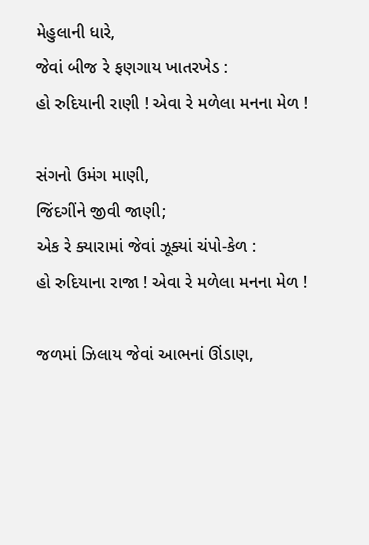મેહુલાની ધારે,
જેવાં બીજ રે ફણગાય ખાતરખેડ :
હો રુદિયાની રાણી ! એવા રે મળેલા મનના મેળ !

સંગનો ઉમંગ માણી,
જિંદગીંને જીવી જાણી;
એક રે ક્યારામાં જેવાં ઝૂક્યાં ચંપો-કેળ :
હો રુદિયાના રાજા ! એવા રે મળેલા મનના મેળ !

જળમાં ઝિલાય જેવાં આભનાં ઊંડાણ,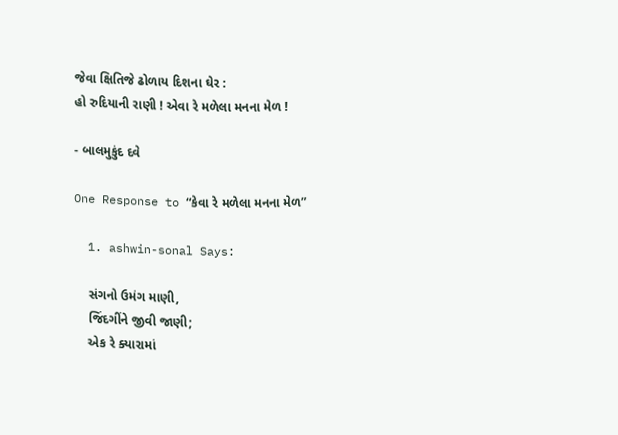જેવા ક્ષિતિજે ઢોળાય દિશના ઘેર :
હો રુદિયાની રાણી ! એવા રે મળેલા મનના મેળ !

- બાલમુકુંદ દવે

One Response to “કેવા રે મળેલા મનના મેળ”

  1. ashwin-sonal Says:

    સંગનો ઉમંગ માણી,
    જિંદગીંને જીવી જાણી;
    એક રે ક્યારામાં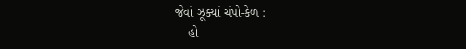જેવાં ઝૂક્યાં ચંપો-કેળ :
    હો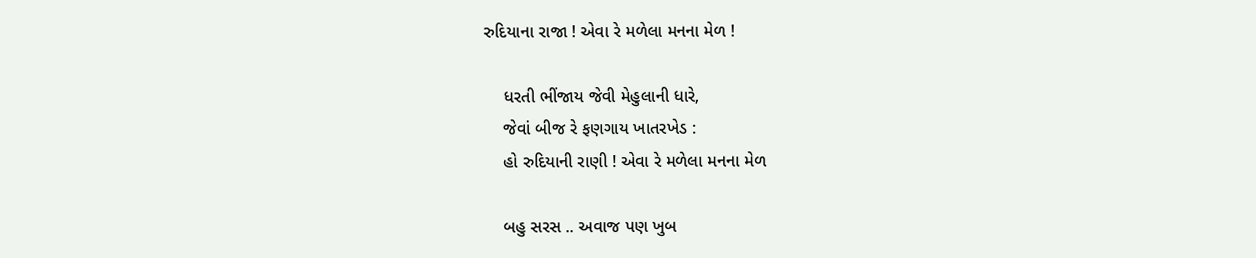રુદિયાના રાજા ! એવા રે મળેલા મનના મેળ !

    ધરતી ભીંજાય જેવી મેહુલાની ધારે,
    જેવાં બીજ રે ફણગાય ખાતરખેડ :
    હો રુદિયાની રાણી ! એવા રે મળેલા મનના મેળ

    બહુ સરસ .. અવાજ પણ ખુબ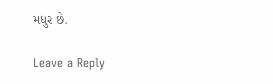મધુર છે.

Leave a Reply